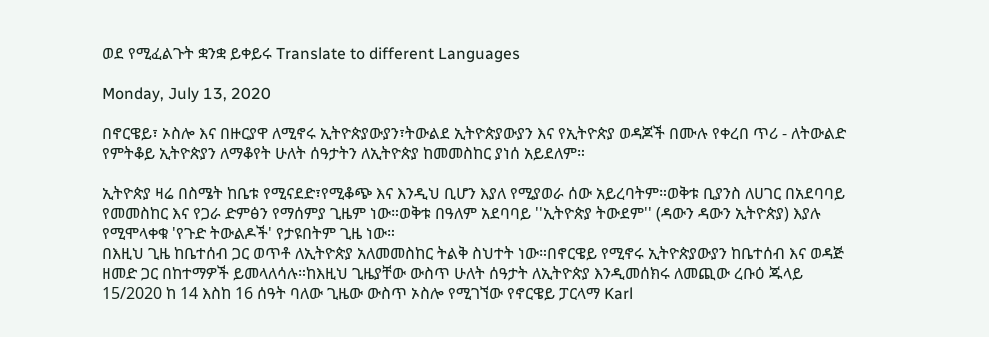ወደ የሚፈልጉት ቋንቋ ይቀይሩ Translate to different Languages

Monday, July 13, 2020

በኖርዌይ፣ ኦስሎ እና በዙርያዋ ለሚኖሩ ኢትዮጵያውያን፣ትውልደ ኢትዮጵያውያን እና የኢትዮጵያ ወዳጆች በሙሉ የቀረበ ጥሪ - ለትውልድ የምትቆይ ኢትዮጵያን ለማቆየት ሁለት ሰዓታትን ለኢትዮጵያ ከመመስከር ያነሰ አይደለም።

ኢትዮጵያ ዛሬ በስሜት ከቤቱ የሚናደድ፣የሚቆጭ እና እንዲህ ቢሆን እያለ የሚያወራ ሰው አይረባትም።ወቅቱ ቢያንስ ለሀገር በአደባባይ የመመስከር እና የጋራ ድምፅን የማሰምያ ጊዜም ነው።ወቅቱ በዓለም አደባባይ ''ኢትዮጵያ ትውደም'' (ዳውን ዳውን ኢትዮጵያ) እያሉ የሚሞላቀቁ 'የጉድ ትውልዶች' የታዩበትም ጊዜ ነው።
በእዚህ ጊዜ ከቤተሰብ ጋር ወጥቶ ለኢትዮጵያ አለመመስከር ትልቅ ስህተት ነው።በኖርዌይ የሚኖሩ ኢትዮጵያውያን ከቤተሰብ እና ወዳጅ ዘመድ ጋር በከተማዎች ይመላለሳሉ።ከእዚህ ጊዜያቸው ውስጥ ሁለት ሰዓታት ለኢትዮጵያ እንዲመሰክሩ ለመጪው ረቡዕ ጁላይ 15/2020 ከ 14 እስከ 16 ሰዓት ባለው ጊዜው ውስጥ ኦስሎ የሚገኘው የኖርዌይ ፓርላማ Karl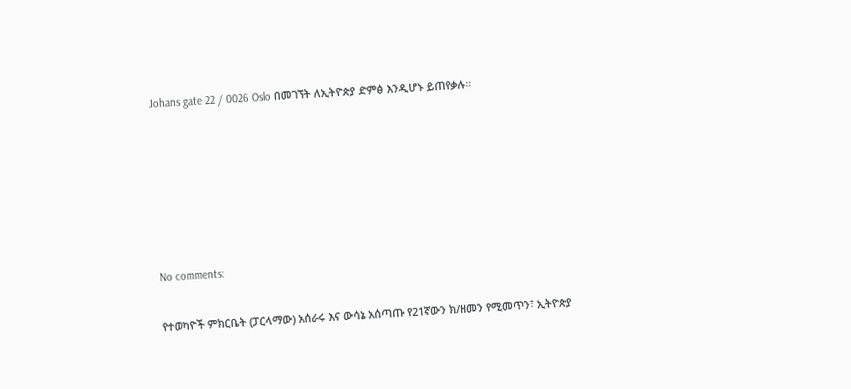Johans gate 22 / 0026 Oslo በመገኘት ለኢትዮጵያ ድምፅ እንዲሆኑ ይጠየቃሉ።






No comments:

የተወካዮች ምክርቤት (ፓርላማው) አሰራሩ እና ውሳኔ አሰጣጡ የ21ኛውን ክ/ዘመን የሚመጥን፣ ኢትዮጵያ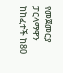የመጀመርያ ፓርላማዋን ከከፈተች ከ80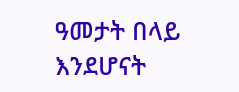ዓመታት በላይ እንደሆናት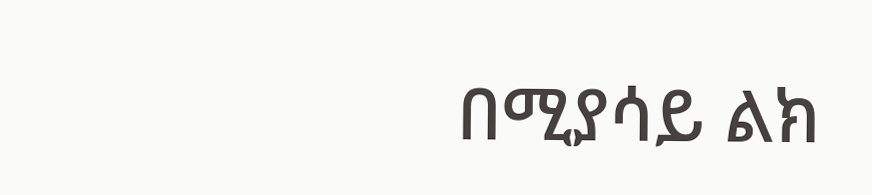በሚያሳይ ልክ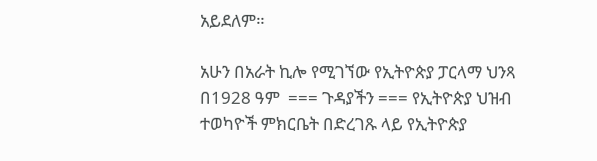አይደለም።

አሁን በአራት ኪሎ የሚገኘው የኢትዮጵያ ፓርላማ ህንጻ በ1928 ዓም  === ጉዳያችን === የኢትዮጵያ ህዝብ ተወካዮች ምክርቤት በድረገጹ ላይ የኢትዮጵያ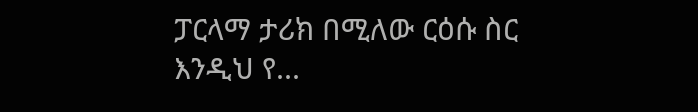ፓርላማ ታሪክ በሚለው ርዕሱ ስር እንዲህ የ...